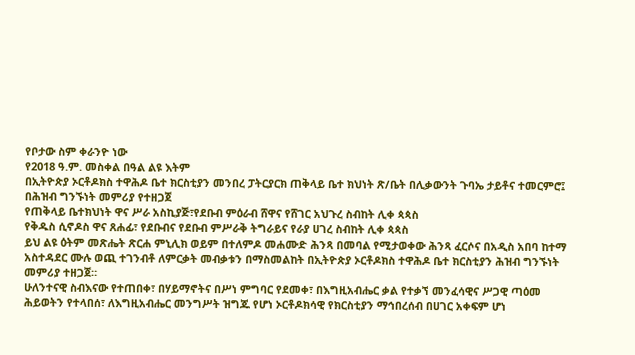የቦታው ስም ቀራንዮ ነው
የ2018 ዓ.ም. መስቀል በዓል ልዩ እትም
በኢትዮጵያ ኦርቶዶክስ ተዋሕዶ ቤተ ክርስቲያን መንበረ ፓትርያርክ ጠቅላይ ቤተ ክህነት ጽ/ቤት በሊቃውንት ጉባኤ ታይቶና ተመርምሮ፤ በሕዝብ ግንኙነት መምሪያ የተዘጋጀ
የጠቅላይ ቤተክህነት ዋና ሥራ አስኪያጅ፣የደቡብ ምዕራብ ሸዋና የሸገር አህጉረ ስብከት ሊቀ ጳጳስ
የቅዱስ ሲኖዶስ ዋና ጸሐፊ፣ የደቡብና የደቡብ ምሥራቅ ትግራይና የራያ ሀገረ ስብከት ሊቀ ጳጳስ
ይህ ልዩ ዕትም መጽሔት ጽርሐ ምኒሊክ ወይም በተለምዶ መሐሙድ ሕንጻ በመባል የሚታወቀው ሕንጻ ፈርሶና በአዲስ አበባ ከተማ አስተዳደር ሙሉ ወጪ ተገንብቶ ለምርቃት መብቃቱን በማስመልከት በኢትዮጵያ ኦርቶዶክስ ተዋሕዶ ቤተ ክርስቲያን ሕዝብ ግንኙነት መምሪያ ተዘጋጀ።
ሁለንተናዊ ስብእናው የተጠበቀ፣ በሃይማኖትና በሥነ ምግባር የደመቀ፣ በእግዚአብሔር ቃል የተቃኘ መንፈሳዊና ሥጋዊ ጣዕመ ሕይወትን የተላበሰ፣ ለእግዚአብሔር መንግሥት ዝግጁ የሆነ ኦርቶዶክሳዊ የክርስቲያን ማኅበረሰብ በሀገር አቀፍም ሆነ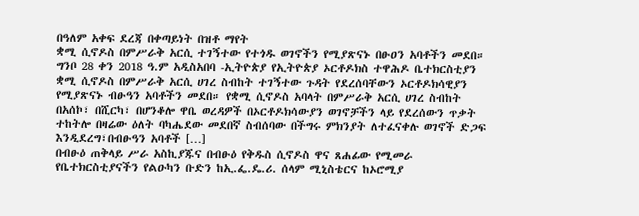በዓለም አቀፍ ደረጃ በቀጣይነት በዝቶ ማየት
ቋሚ ሲኖዶስ በምሥራቅ አርሲ ተገኝተው የተጎዱ ወገኖችን የሚያጽናኑ በፁዐን አባቶችን መደበ።
ግንቦ 28 ቀን 2018 ዓ.ም አዲስአበባ -ኢትዮጵያ የኢትዮጵያ ኦርቶዶክስ ተዋሕዶ ቤተክርስቲያን ቋሚ ሲኖዶስ በምሥራቅ አርሲ ሀገረ ስብከት ተገኝተው ጉዳት የደረሰባቸውን ኦርቶዶክሳዊያን የሚያጽናኑ ብፁዓን አባቶችን መደበ። የቋሚ ሲኖዶስ አባላት በምሥራቅ አርሲ ሀገረ ስብከት በአሰኮ፣ በሺርካ፣ በሆንቆሎ ዋቤ ወረዳዎች በኦርቶዶክሳውያን ወገኖቻችን ላይ የደረሰውን ጥቃት ተከትሎ በዛሬው ዕለት ባካሔደው መደበኛ ስብሰባው በችግሩ ምክንያት ለተፈናቀሉ ወገኖች ድጋፍ እንዲደረግ፣በብፁዓን አባቶች […]
በብፁዕ ጠቅላይ ሥራ አስኪያጁና በብፁዕ የቅዱስ ሲኖዶስ ዋና ጸሐፊው የሚመራ የቤተክርስቲያናችን የልዑካን ቡድን ከኢ.ፌ.ዴ.ሪ. ሰላም ሚኒስቴርና ከኦሮሚያ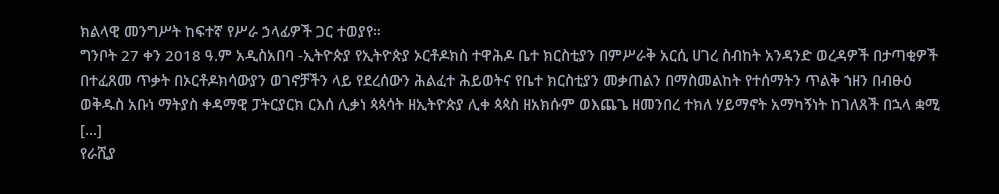ክልላዊ መንግሥት ከፍተኛ የሥራ ኃላፊዎች ጋር ተወያየ።
ግንቦት 27 ቀን 2018 ዓ.ም አዲስአበባ -ኢትዮጵያ የኢትዮጵያ ኦርቶዶክስ ተዋሕዶ ቤተ ክርስቲያን በምሥራቅ አርሲ ሀገረ ስብከት አንዳንድ ወረዳዎች በታጣቂዎች በተፈጸመ ጥቃት በኦርቶዶክሳውያን ወገኖቻችን ላይ የደረሰውን ሕልፈተ ሕይወትና የቤተ ክርስቲያን መቃጠልን በማስመልከት የተሰማትን ጥልቅ ኀዘን በብፁዕ ወቅዱስ አቡነ ማትያስ ቀዳማዊ ፓትርያርክ ርእሰ ሊቃነ ጳጳሳት ዘኢትዮጵያ ሊቀ ጳጳስ ዘአክሱም ወእጨጌ ዘመንበረ ተክለ ሃይማኖት አማካኝነት ከገለጸች በኋላ ቋሚ […]
የራሺያ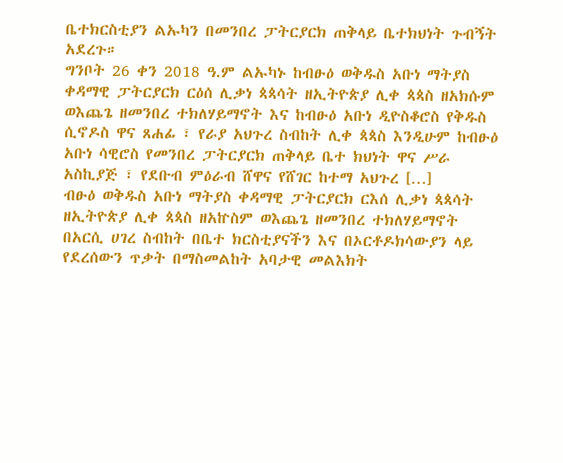ቤተክርስቲያን ልኡካን በመንበረ ፓትርያርክ ጠቅላይ ቤተክህነት ጉብኝት አደረጉ።
ግንቦት 26 ቀን 2018 ዓ.ም ልኡካኑ ከብፁዕ ወቅዱስ አቡነ ማትያስ ቀዳማዊ ፓትርያርክ ርዕሰ ሊቃነ ጳጳሳት ዘኢትዮጵያ ሊቀ ጳጳስ ዘአክሱም ወእጨጌ ዘመንበረ ተክለሃይማኖት እና ከብፁዕ አቡነ ዲዮስቆሮስ የቅዱስ ሲኖዶስ ዋና ጸሐፊ ፣ የራያ አህጉረ ስብከት ሊቀ ጳጳስ እንዲሁም ከብፁዕ አቡነ ሳዊሮስ የመንበረ ፓትርያርክ ጠቅላይ ቤተ ክህነት ዋና ሥራ አስኪያጅ ፣ የደቡብ ምዕራብ ሸዋና የሸገር ከተማ አህጉረ […]
ብፁዕ ወቅዱስ አቡነ ማትያስ ቀዳማዊ ፓትርያርክ ርእሰ ሊቃነ ጳጳሳት ዘኢትዮጵያ ሊቀ ጳጳስ ዘአኵስም ወእጨጌ ዘመንበረ ተክለሃይማኖት በአርሲ ሀገረ ስብከት በቤተ ክርስቲያናችን እና በኦርቶዶክሳውያን ላይ የደረሰውን ጥቃት በማስመልከት አባታዊ መልእክት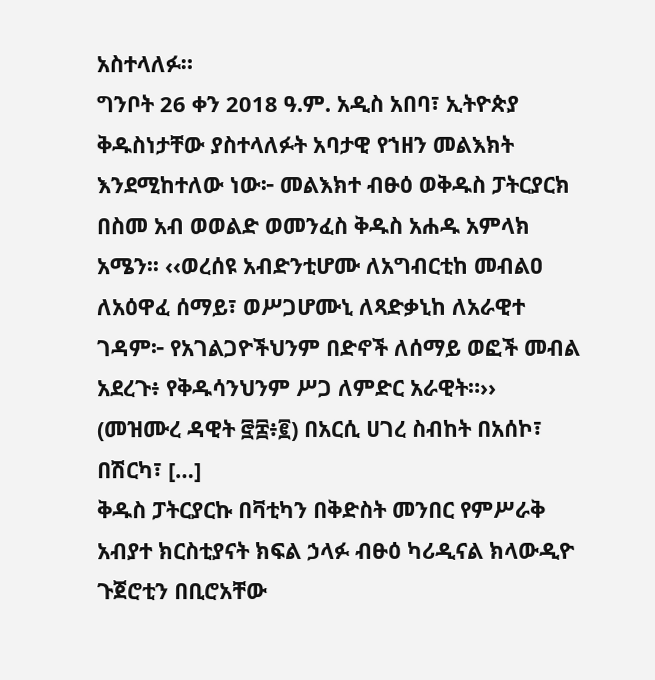አስተላለፉ።
ግንቦት 26 ቀን 2018 ዓ.ም. አዲስ አበባ፣ ኢትዮጵያ ቅዱስነታቸው ያስተላለፉት አባታዊ የኀዘን መልእክት እንደሚከተለው ነው፦ መልእክተ ብፁዕ ወቅዱስ ፓትርያርክ በስመ አብ ወወልድ ወመንፈስ ቅዱስ አሐዱ አምላክ አሜን፡፡ ‹‹ወረሰዩ አብድንቲሆሙ ለአግብርቲከ መብልዐ ለአዕዋፈ ሰማይ፣ ወሥጋሆሙኒ ለጻድቃኒከ ለአራዊተ ገዳም፦ የአገልጋዮችህንም በድኖች ለሰማይ ወፎች መብል አደረጉ፥ የቅዱሳንህንም ሥጋ ለምድር አራዊት።›› (መዝሙረ ዳዊት ፸፰፥፪) በአርሲ ሀገረ ስብከት በአሰኮ፣ በሽርካ፣ […]
ቅዱስ ፓትርያርኩ በቫቲካን በቅድስት መንበር የምሥራቅ አብያተ ክርስቲያናት ክፍል ኃላፉ ብፁዕ ካሪዲናል ክላውዲዮ ጉጀሮቲን በቢሮአቸው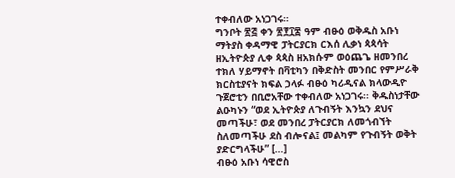ተቀብለው አነጋገሩ።
ግንቦት ፳፭ ቀን ፳፻፲፰ ዓም ብፁዕ ወቅዱስ አቡነ ማትያስ ቀዳማዊ ፓትርያርክ ርእሰ ሊቃነ ጳጳሳት ዘኢትዮጵያ ሊቀ ጳጳስ ዘአክሱም ወዕጨጌ ዘመንበረ ተክለ ሃይማኖት በቫቲካን በቅድስት መንበር የምሥራቅ ክርስቲያናት ክፍል ኃላፉ ብፁዕ ካሪዲናል ክላውዲዮ ጉጀሮቲን በቢሮአቸው ተቀብለው አነጋገሩ፡፡ ቅዱስነታቸው ልዑካኑን “ወደ ኢትዮጵያ ለጉብኝት እንኳን ደህና መጣችሁ፣ ወደ መንበረ ፓትርያርክ ለመጎብኘት ስለመጣችሁ ደስ ብሎናል፤ መልካም የጉብኝት ወቅት ያድርግላችሁ” […]
ብፁዕ አቡነ ሳዊሮስ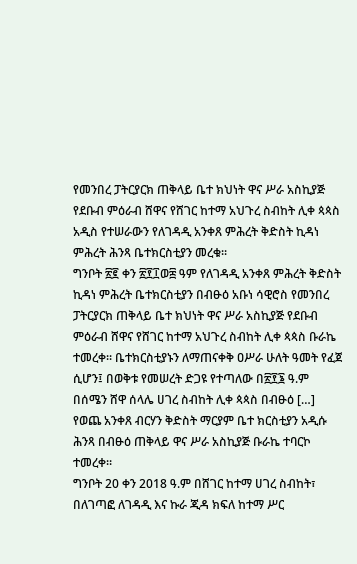የመንበረ ፓትርያርክ ጠቅላይ ቤተ ክህነት ዋና ሥራ አስኪያጅ የደቡብ ምዕራብ ሸዋና የሸገር ከተማ አህጉረ ስብከት ሊቀ ጳጳስ አዲስ የተሠራውን የለገዳዲ አንቀጸ ምሕረት ቅድስት ኪዳነ ምሕረት ሕንጻ ቤተክርስቲያን መረቁ፡፡
ግንቦት ፳፪ ቀን ፳፻፲ወ፰ ዓም የለገዳዲ አንቀጸ ምሕረት ቅድስት ኪዳነ ምሕረት ቤተክርስቲያን በብፁዕ አቡነ ሳዊሮስ የመንበረ ፓትርያርክ ጠቅላይ ቤተ ክህነት ዋና ሥራ አስኪያጅ የደቡብ ምዕራብ ሸዋና የሸገር ከተማ አህጉረ ስብከት ሊቀ ጳጳስ ቡራኬ ተመረቀ፡፡ ቤተክርስቲያኑን ለማጠናቀቅ ዐሥራ ሁለት ዓመት የፈጀ ሲሆን፤ በወቅቱ የመሠረት ድጋዩ የተጣለው በ፳፻፮ ዓ.ም በሰሜን ሸዋ ሰላሌ ሀገረ ስብከት ሊቀ ጳጳስ በብፁዕ […]
የወጨ አንቀጸ ብርሃን ቅድስት ማርያም ቤተ ክርስቲያን አዲሱ ሕንጻ በብፁዕ ጠቅላይ ዋና ሥራ አስኪያጅ ቡራኬ ተባርኮ ተመረቀ።
ግንቦት 20 ቀን 2018 ዓ.ም በሸገር ከተማ ሀገረ ስብከት፣ በለገጣፎ ለገዳዲ እና ኩራ ጂዳ ክፍለ ከተማ ሥር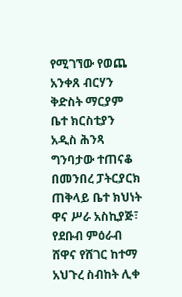የሚገኘው የወጨ አንቀጸ ብርሃን ቅድስት ማርያም ቤተ ክርስቲያን አዲስ ሕንጻ ግንባታው ተጠናቆ በመንበረ ፓትርያርክ ጠቅላይ ቤተ ክህነት ዋና ሥራ አስኪያጅ፣ የደቡብ ምዕራብ ሸዋና የሸገር ከተማ አህጉረ ስብከት ሊቀ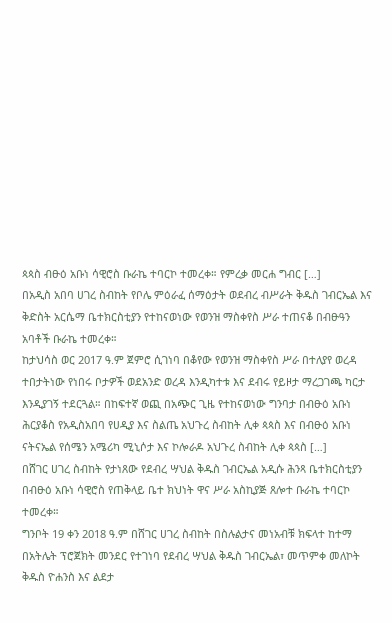ጳጳስ ብፁዕ አቡነ ሳዊሮስ ቡራኬ ተባርኮ ተመረቀ። የምረቃ መርሐ ግብር […]
በአዲስ አበባ ሀገረ ስብከት የቦሌ ምዕራፈ ሰማዕታት ወደብረ ብሥራት ቅዱስ ገብርኤል እና ቅድስት አርሴማ ቤተክርስቲያን የተከናወነው የወንዝ ማስቀየስ ሥራ ተጠናቆ በብፁዓን አባቶች ቡራኬ ተመረቀ።
ከታህሳስ ወር 2017 ዓ.ም ጀምሮ ሲገነባ በቆየው የወንዝ ማስቀየስ ሥራ በተለያየ ወረዳ ተበታትነው የነበሩ ቦታዎች ወደአንድ ወረዳ እንዲካተቱ እና ደብሩ የይዞታ ማረጋገጫ ካርታ እንዲያገኝ ተደርጓል። በከፍተኛ ወጪ በአጭር ጊዜ የተከናወነው ግንባታ በብፁዕ አቡነ ሕርያቆስ የአዲስአበባ የሀዲያ እና ስልጤ አህጉረ ስብከት ሊቀ ጳጳስ እና በብፁዕ አቡነ ናትናኤል የሰሜን አሜሪካ ሚኒሶታ እና ኮሎራዶ አህጉረ ስብከት ሊቀ ጳጳስ […]
በሸገር ሀገረ ስብከት የታነጸው የደብረ ሣህል ቅዱስ ገብርኤል አዲሱ ሕንጻ ቤተክርስቲያን በብፁዕ አቡነ ሳዊሮስ የጠቅላይ ቤተ ክህነት ዋና ሥራ አስኪያጅ ጸሎተ ቡራኬ ተባርኮ ተመረቀ።
ግንቦት 19 ቀን 2018 ዓ.ም በሸገር ሀገረ ስብከት በስሉልታና መነአብቹ ክፍላተ ከተማ በአትሌት ፕሮጀክት መንደር የተገነባ የደብረ ሣህል ቅዱስ ገብርኤል፣ መጥምቀ መለኮት ቅዱስ ዮሐንስ እና ልደታ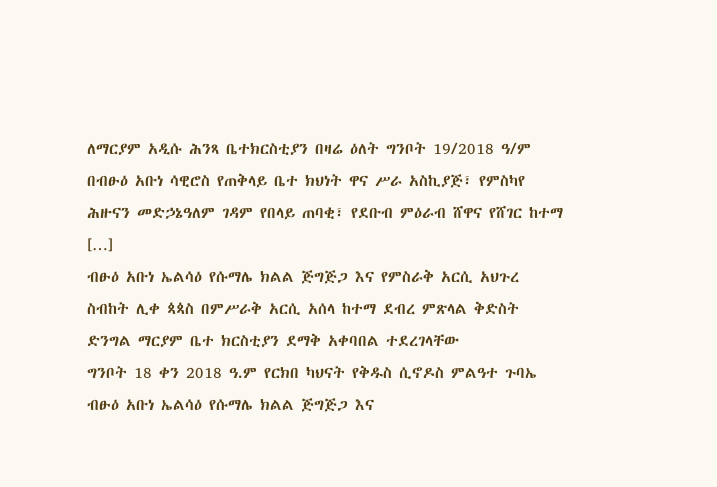ለማርያም አዲሱ ሕንጻ ቤተክርስቲያን በዛሬ ዕለት ግንቦት 19/2018 ዓ/ም በብፁዕ አቡነ ሳዊሮስ የጠቅላይ ቤተ ክህነት ዋና ሥራ አስኪያጅ፣ የምስካየ ሕዙናን መድኃኔዓለም ገዳም የበላይ ጠባቂ፣ የደቡብ ምዕራብ ሸዋና የሸገር ከተማ […]
ብፁዕ አቡነ ኤልሳዕ የሱማሌ ክልል ጅግጅጋ እና የምስራቅ አርሲ አህጉረ ስብከት ሊቀ ጳጳስ በምሥራቅ አርሲ አሰላ ከተማ ደብረ ምጽላል ቅድስት ድንግል ማርያም ቤተ ክርስቲያን ደማቅ አቀባበል ተደረገላቸው
ግንቦት 18 ቀን 2018 ዓ.ም የርክበ ካህናት የቅዱስ ሲኖዶስ ምልዓተ ጉባኤ ብፁዕ አቡነ ኤልሳዕ የሱማሌ ክልል ጅግጅጋ እና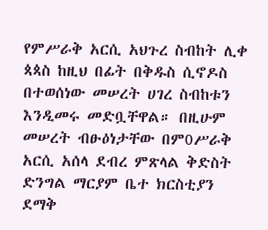የምሥራቅ አርሲ አህጉረ ስብከት ሊቀ ጳጳስ ከዚህ በፊት በቅዱስ ሲኖዶስ በተወሰነው መሠረት ሀገረ ስብከቱን እንዲመሩ መድቧቸዋል። በዚሁም መሠረት ብፁዕነታቸው በም0ሥራቅ አርሲ አሰላ ደብረ ምጽላል ቅድስት ድንግል ማርያም ቤተ ክርስቲያን ደማቅ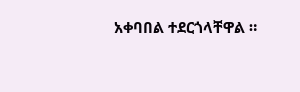አቀባበል ተደርጎላቸዋል ።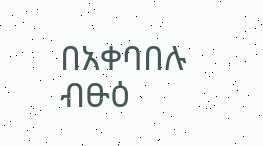በአቀባበሉ ብፁዕ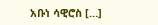አቡነ ሳዊሮስ […]